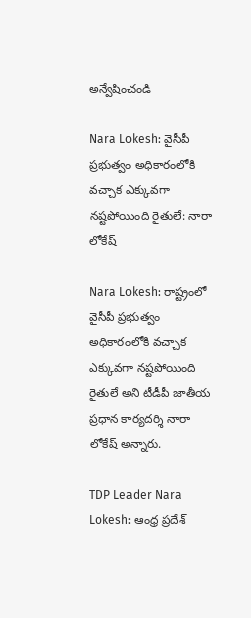అన్వేషించండి

Nara Lokesh: వైసీపీ ప్రభుత్వం అధికారంలోకి వచ్చాక ఎక్కువగా నష్టపోయింది రైతులే: నారా లోకేష్

Nara Lokesh: రాష్ట్రంలో వైసీపీ ప్రభుత్వం అధికారంలోకి వచ్చాక ఎక్కువగా నష్టపోయింది రైతులే అని టీడీపీ జాతీయ ప్రధాన కార్యదర్శి నారా లోకేష్ అన్నారు.

TDP Leader Nara Lokesh: ఆంధ్ర ప్రదేశ్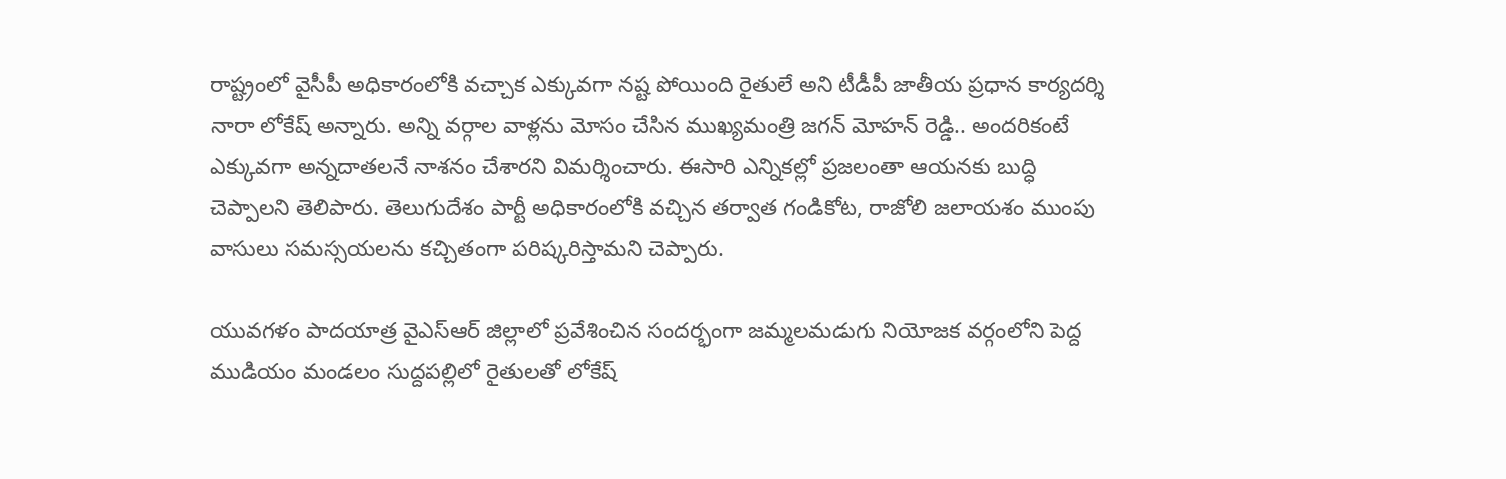రాష్ట్రంలో వైసీపీ అధికారంలోకి వచ్చాక ఎక్కువగా నష్ట పోయింది రైతులే అని టీడీపీ జాతీయ ప్రధాన కార్యదర్శి నారా లోకేష్ అన్నారు. అన్ని వర్గాల వాళ్లను మోసం చేసిన ముఖ్యమంత్రి జగన్ మోహన్ రెడ్డి.. అందరికంటే ఎక్కువగా అన్నదాతలనే నాశనం చేశారని విమర్శించారు. ఈసారి ఎన్నికల్లో ప్రజలంతా ఆయనకు బుద్ధి చెప్పాలని తెలిపారు. తెలుగుదేశం పార్టీ అధికారంలోకి వచ్చిన తర్వాత గండికోట, రాజోలి జలాయశం ముంపు వాసులు సమస్సయలను కచ్చితంగా పరిష్కరిస్తామని చెప్పారు.

యువగళం పాదయాత్ర వైఎస్ఆర్ జిల్లాలో ప్రవేశించిన సందర్భంగా జమ్మలమడుగు నియోజక వర్గంలోని పెద్ద ముడియం మండలం సుద్దపల్లిలో రైతులతో లోకేష్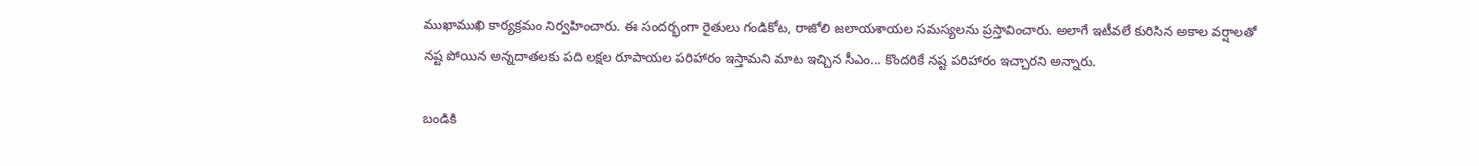ముఖాముఖి కార్యక్రమం నిర్వహించారు. ఈ సందర్భంగా రైతులు గండికోట, రాజోలి జలాయశాయల సమస్యలను ప్రస్తావించారు. అలాగే ఇటీవలే కురిసిన అకాల వర్షాలతో నష్ట పోయిన అన్నదాతలకు పది లక్షల రూపాయల పరిహారం ఇస్తామని మాట ఇచ్చిన సీఎం... కొందరికే నష్ట పరిహారం ఇచ్చారని అన్నారు.

బండికి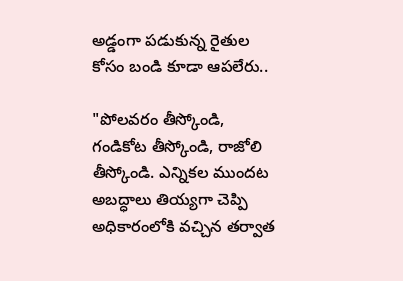అడ్డంగా పడుకున్న రైతుల కోసం బండి కూడా ఆపలేరు..

"పోలవరం తీస్కోండి, గండికోట తీస్కోండి, రాజోలి తీస్కోండి. ఎన్నికల ముందట అబద్ధాలు తియ్యగా చెప్పి అధికారంలోకి వచ్చిన తర్వాత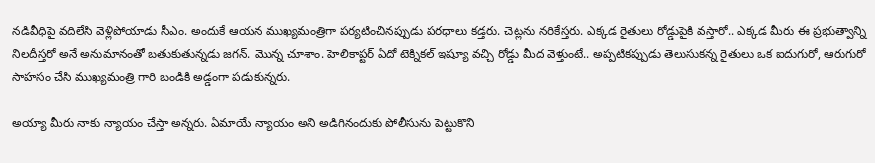నడివీధిపై వదిలేసి వెళ్లిపోయాడు సీఎం. అందుకే ఆయన ముఖ్యమంత్రిగా పర్యటించినప్పుడు పరధాలు కడ్తరు. చెట్లను నరికేస్తరు. ఎక్కడ రైతులు రోడ్డుపైకి వస్తారో.. ఎక్కడ మీరు ఈ ప్రభుత్వాన్ని నిలదీస్తరో అనే అనుమానంతో బతుకుతున్నడు జగన్. మొన్న చూశాం. హెలికాప్టర్ ఏదో టెక్నికల్ ఇష్యూ వచ్చి రోడ్డు మీద వెళ్తుంటే.. అప్పటికప్పుడు తెలుసుకన్న రైతులు ఒక ఐదుగురో, ఆరుగురో సాహసం చేసి ముఖ్యమంత్రి గారి బండికి అడ్డంగా పడుకున్నరు.

అయ్యా మీరు నాకు న్యాయం చేస్తా అన్నరు. ఏమాయే న్యాయం అని అడిగినందుకు పోలీసును పెట్టుకొని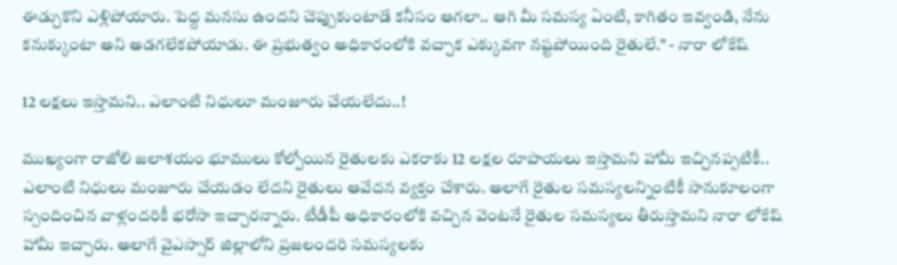ఈడ్చుకొని ఎళ్లిపోయారు. పెద్ద మనసు ఉందని చెప్పుకుంటాడే కనీసం ఆగలా.. ఆగి మీ సమస్య ఏంటి, కాగితం ఇవ్వండి, నేను కనుక్కుంటా అని అడగలేకపోయాడు. ఈ ప్రభుత్వం అధికారంలోకి వచ్చాక ఎక్కువగా నష్టపోయింది రైతులే." - నారా లోకేష్

12 లక్షలు ఇస్తామని.. ఎలాంటి నిధులూ మంజూరు చేయలేదు..!

ముఖ్యంగా రాజోలి జలాశయం భూములు కోల్పోయిన రైతులకు ఎకరాకు 12 లక్షల రూపాయలు ఇస్తామని హామీ ఇచ్చినప్పటికీ.. ఎలాంటి నిధులు మంజూరు చేయడం లేదని రైతులు ఆవేదన వ్యక్తం చేశారు. అలాగే రైతుల సమస్యలన్నింటికీ సానుకూలంగా స్పందించిన వాళ్లందరికీ భరోసా ఇచ్చారన్నారు. టీడీపీ అధికారంలోకి వచ్చిన వెంటనే రైతుల సమస్యలు తీరుస్తామని నారా లోకేష్ హామీ ఇచ్చారు. అలాగే వైఎస్సార్ జిల్లాలోని ప్రజలందరి సమస్యలకు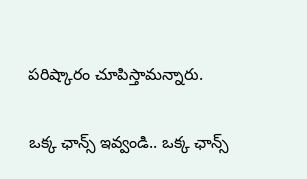పరిష్కారం చూపిస్తామన్నారు.

ఒక్క ఛాన్స్ ఇవ్వండి.. ఒక్క ఛాన్స్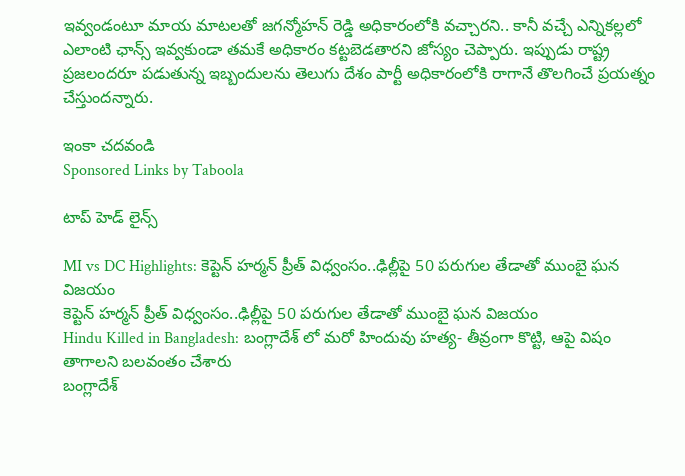ఇవ్వండంటూ మాయ మాటలతో జగన్మోహన్ రెడ్డి అధికారంలోకి వచ్చారని.. కానీ వచ్చే ఎన్నికల్లలో ఎలాంటి ఛాన్స్ ఇవ్వకుండా తమకే అధికారం కట్టబెడతారని జోస్యం చెప్పారు. ఇప్పుడు రాష్ట్ర ప్రజలందరూ పడుతున్న ఇబ్బందులను తెలుగు దేశం పార్టీ అధికారంలోకి రాగానే తొలగించే ప్రయత్నం చేస్తుందన్నారు.

ఇంకా చదవండి
Sponsored Links by Taboola

టాప్ హెడ్ లైన్స్

MI vs DC Highlights: కెప్టెన్ హర్మన్ ప్రీత్ విధ్వంసం..ఢిల్లీపై 50 పరుగుల తేడాతో ముంబై ఘన విజయం
కెప్టెన్ హర్మన్ ప్రీత్ విధ్వంసం..ఢిల్లీపై 50 పరుగుల తేడాతో ముంబై ఘన విజయం
Hindu Killed in Bangladesh: బంగ్లాదేశ్ లో మరో హిందువు హత్య- తీవ్రంగా కొట్టి, ఆపై విషం తాగాలని బలవంతం చేశారు
బంగ్లాదేశ్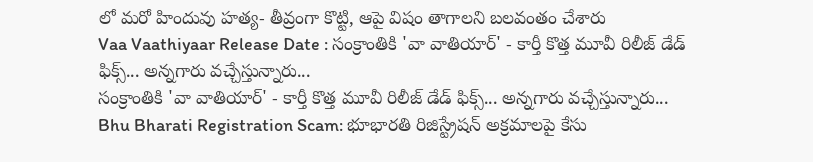లో మరో హిందువు హత్య- తీవ్రంగా కొట్టి, ఆపై విషం తాగాలని బలవంతం చేశారు
Vaa Vaathiyaar Release Date : సంక్రాంతికి 'వా వాతియార్' - కార్తీ కొత్త మూవీ రిలీజ్ డేడ్ ఫిక్స్... అన్నగారు వచ్చేస్తున్నారు...
సంక్రాంతికి 'వా వాతియార్' - కార్తీ కొత్త మూవీ రిలీజ్ డేడ్ ఫిక్స్... అన్నగారు వచ్చేస్తున్నారు...
Bhu Bharati Registration Scam: భూభారతి రిజిస్ట్రేషన్ అక్రమాలపై కేసు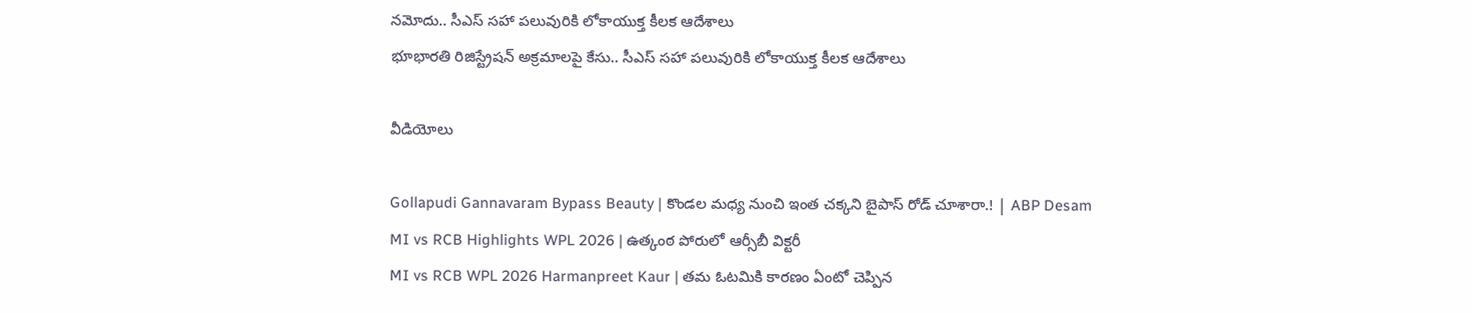నమోదు.. సీఎస్ సహా పలువురికి లోకాయుక్త కీలక ఆదేశాలు
భూభారతి రిజిస్ట్రేషన్ అక్రమాలపై కేసు.. సీఎస్ సహా పలువురికి లోకాయుక్త కీలక ఆదేశాలు

వీడియోలు

Gollapudi Gannavaram Bypass Beauty | కొండల మధ్య నుంచి ఇంత చక్కని బైపాస్ రోడ్ చూశారా.! | ABP Desam
MI vs RCB Highlights WPL 2026 | ఉత్కంఠ పోరులో ఆర్సీబీ విక్టరీ
MI vs RCB WPL 2026 Harmanpreet Kaur | తమ ఓటమికి కారణం ఏంటో చెప్పిన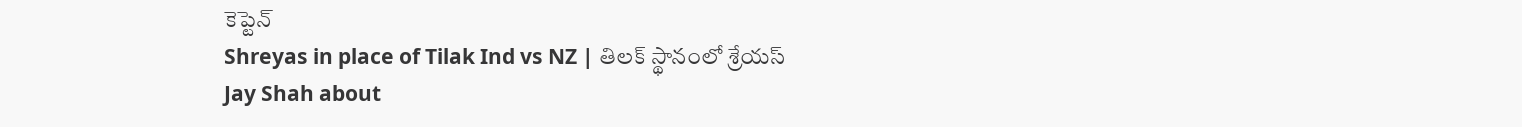కెప్టెన్
Shreyas in place of Tilak Ind vs NZ | తిలక్ స్థానంలో శ్రేయస్
Jay Shah about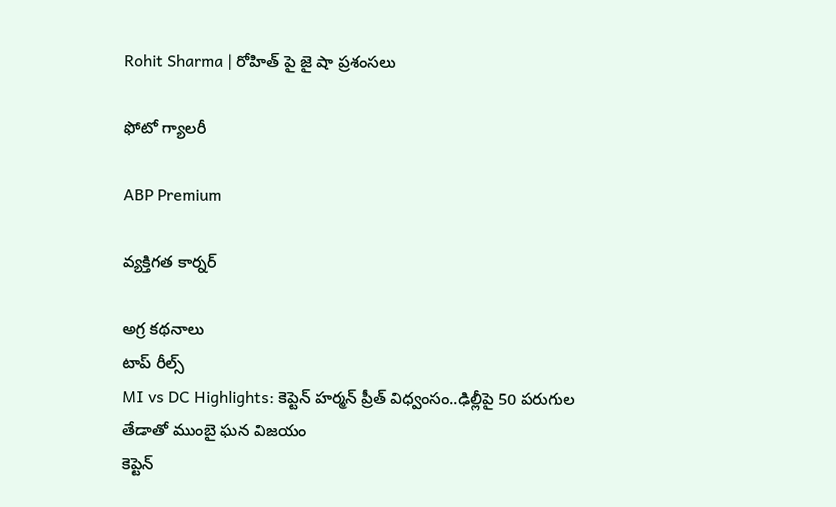Rohit Sharma | రోహిత్ పై జై షా ప్రశంసలు

ఫోటో గ్యాలరీ

ABP Premium

వ్యక్తిగత కార్నర్

అగ్ర కథనాలు
టాప్ రీల్స్
MI vs DC Highlights: కెప్టెన్ హర్మన్ ప్రీత్ విధ్వంసం..ఢిల్లీపై 50 పరుగుల తేడాతో ముంబై ఘన విజయం
కెప్టెన్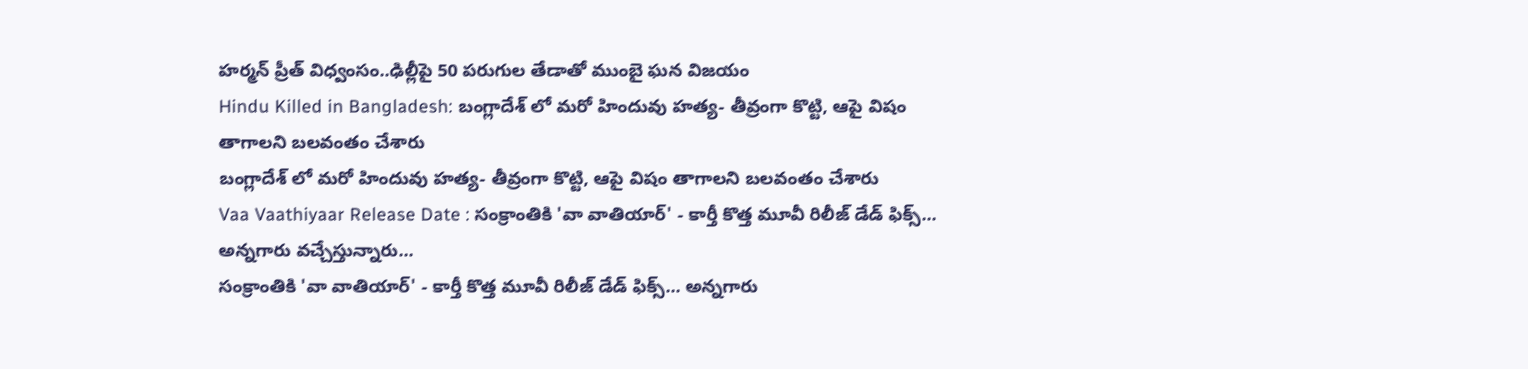హర్మన్ ప్రీత్ విధ్వంసం..ఢిల్లీపై 50 పరుగుల తేడాతో ముంబై ఘన విజయం
Hindu Killed in Bangladesh: బంగ్లాదేశ్ లో మరో హిందువు హత్య- తీవ్రంగా కొట్టి, ఆపై విషం తాగాలని బలవంతం చేశారు
బంగ్లాదేశ్ లో మరో హిందువు హత్య- తీవ్రంగా కొట్టి, ఆపై విషం తాగాలని బలవంతం చేశారు
Vaa Vaathiyaar Release Date : సంక్రాంతికి 'వా వాతియార్' - కార్తీ కొత్త మూవీ రిలీజ్ డేడ్ ఫిక్స్... అన్నగారు వచ్చేస్తున్నారు...
సంక్రాంతికి 'వా వాతియార్' - కార్తీ కొత్త మూవీ రిలీజ్ డేడ్ ఫిక్స్... అన్నగారు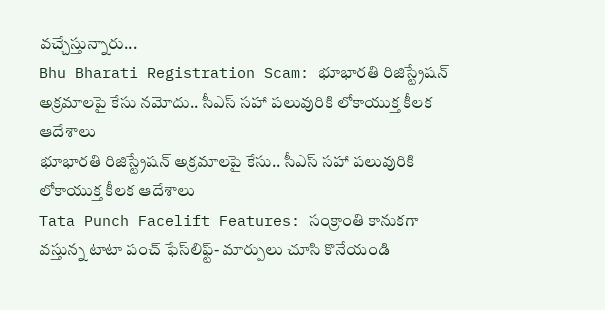వచ్చేస్తున్నారు...
Bhu Bharati Registration Scam: భూభారతి రిజిస్ట్రేషన్ అక్రమాలపై కేసు నమోదు.. సీఎస్ సహా పలువురికి లోకాయుక్త కీలక ఆదేశాలు
భూభారతి రిజిస్ట్రేషన్ అక్రమాలపై కేసు.. సీఎస్ సహా పలువురికి లోకాయుక్త కీలక ఆదేశాలు
Tata Punch Facelift Features: సంక్రాంతి కానుకగా వస్తున్న టాటా పంచ్ ఫేస్‌లిఫ్ట్- మార్పులు చూసి కొనేయండి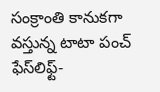సంక్రాంతి కానుకగా వస్తున్న టాటా పంచ్ ఫేస్‌లిఫ్ట్-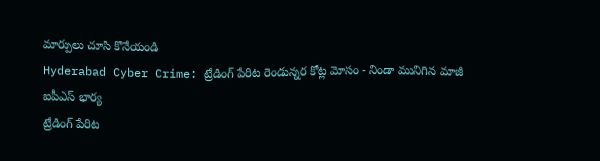మార్పులు చూసి కొనేయండి
Hyderabad Cyber Crime: ట్రేడింగ్ పేరిట రెండున్నర కోట్ల మోసం - నిండా మునిగిన మాజీ ఐపీఎస్ భార్య
ట్రేడింగ్ పేరిట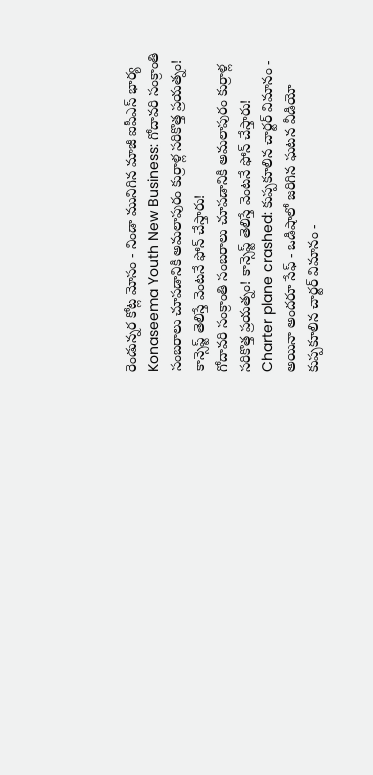రెండున్నర కోట్ల మోసం - నిండా మునిగిన మాజీ ఐపీఎస్ భార్య
Konaseema Youth New Business: గోదావరి సంక్రాంతి సంబరాలు చూపడానికి అమలాపురం కుర్రాళ్ల సరికొత్త ప్రయత్నం! కాన్సెప్ట్ తెలిస్తే వెంటనే ఫోన్ చేస్తారు!
గోదావరి సంక్రాంతి సంబరాలు చూపడానికి అమలాపురం కుర్రాళ్ల సరికొత్త ప్రయత్నం! కాన్సెప్ట్ తెలిస్తే వెంటనే ఫోన్ చేస్తారు!
Charter plane crashed: కుప్పకూలిన చార్టర్ విమానం - అయినా అందరూ సేఫ్ - ఒడిషాలో జరిగిన ఘటన వీడియో
కుప్పకూలిన చార్టర్ విమానం -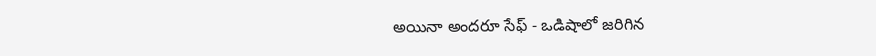అయినా అందరూ సేఫ్ - ఒడిషాలో జరిగిన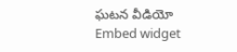ఘటన వీడియో
Embed widget